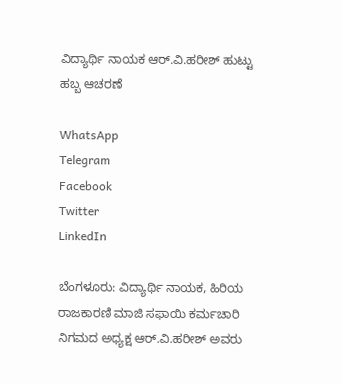ವಿದ್ಯಾರ್ಥಿ ನಾಯಕ ಆರ್.ವಿ.ಹರೀಶ್ ಹುಟ್ಟು ಹಬ್ಬ ಆಚರಣೆ

WhatsApp
Telegram
Facebook
Twitter
LinkedIn

ಬೆಂಗಳೂರು: ವಿದ್ಯಾರ್ಥಿ ನಾಯಕ, ಹಿರಿಯ ರಾಜಕಾರಣಿ ಮಾಜಿ ಸಫಾಯಿ ಕರ್ಮಚಾರಿ ನಿಗಮದ ಅಧ್ಯಕ್ಷ ಆರ್.ವಿ.ಹರೀಶ್ ಅವರು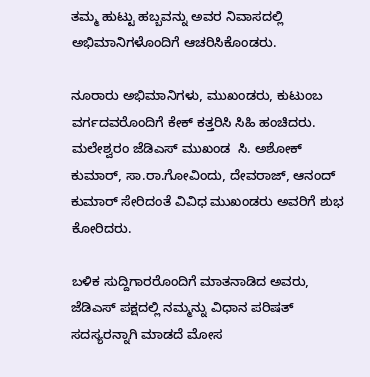ತಮ್ಮ ಹುಟ್ಟು ಹಬ್ಬವನ್ನು ಅವರ ನಿವಾಸದಲ್ಲಿ ಅಭಿಮಾನಿಗಳೊಂದಿಗೆ ಆಚರಿಸಿಕೊಂಡರು.

ನೂರಾರು ಅಭಿಮಾನಿಗಳು, ಮುಖಂಡರು, ಕುಟುಂಬ ವರ್ಗದವರೊಂದಿಗೆ ಕೇಕ್ ಕತ್ತರಿಸಿ ಸಿಹಿ ಹಂಚಿದರು. ಮಲೇಶ್ವರಂ ಜೆಡಿಎಸ್ ಮುಖಂಡ  ಸಿ. ಅಶೋಕ್ ಕುಮಾರ್, ಸಾ.ರಾ.ಗೋವಿಂದು, ದೇವರಾಜ್, ಆನಂದ್ ಕುಮಾರ್ ಸೇರಿದಂತೆ ವಿವಿಧ ಮುಖಂಡರು ಅವರಿಗೆ ಶುಭ ಕೋರಿದರು.

ಬಳಿಕ ಸುದ್ದಿಗಾರರೊಂದಿಗೆ ಮಾತನಾಡಿದ ಅವರು, ಜೆಡಿಎಸ್ ಪಕ್ಷದಲ್ಲಿ ನಮ್ಮನ್ನು ವಿಧಾನ ಪರಿಷತ್ ಸದಸ್ಯರನ್ನಾಗಿ ಮಾಡದೆ ಮೋಸ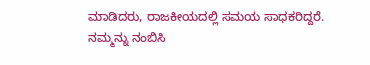ಮಾಡಿದರು, ರಾಜಕೀಯದಲ್ಲಿ ಸಮಯ ಸಾಧಕರಿದ್ದರೆ. ನಮ್ಮನ್ನು ನಂಬಿಸಿ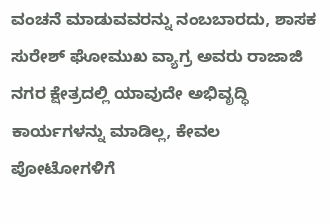ವಂಚನೆ ಮಾಡುವವರನ್ನು ನಂಬಬಾರದು, ಶಾಸಕ ಸುರೇಶ್ ಘೋಮುಖ ವ್ಯಾಗ್ರ ಅವರು ರಾಜಾಜಿ ನಗರ ಕ್ಷೇತ್ರದಲ್ಲಿ ಯಾವುದೇ ಅಭಿವೃದ್ಧಿ ಕಾರ್ಯಗಳನ್ನು ಮಾಡಿಲ್ಲ, ಕೇವಲ ಪೋಟೋಗಳಿಗೆ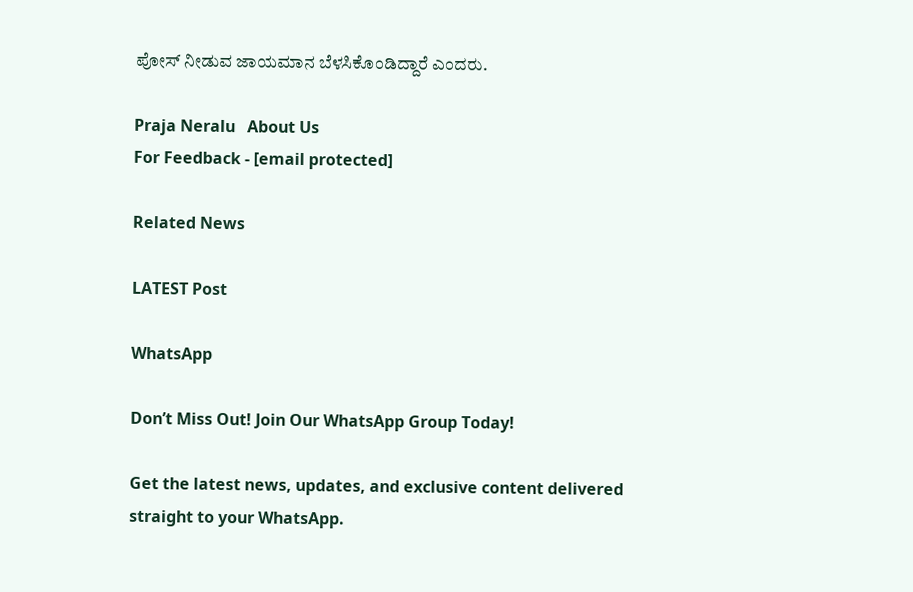ಪೋಸ್ ನೀಡುವ ಜಾಯಮಾನ ಬೆಳಸಿಕೊಂಡಿದ್ದಾರೆ ಎಂದರು.

Praja Neralu   About Us
For Feedback - [email protected]

Related News

LATEST Post

WhatsApp

Don’t Miss Out! Join Our WhatsApp Group Today!

Get the latest news, updates, and exclusive content delivered straight to your WhatsApp.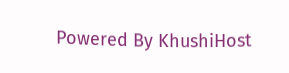Powered By KhushiHost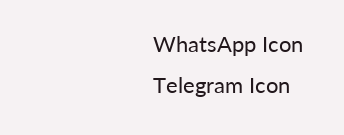WhatsApp Icon Telegram Icon